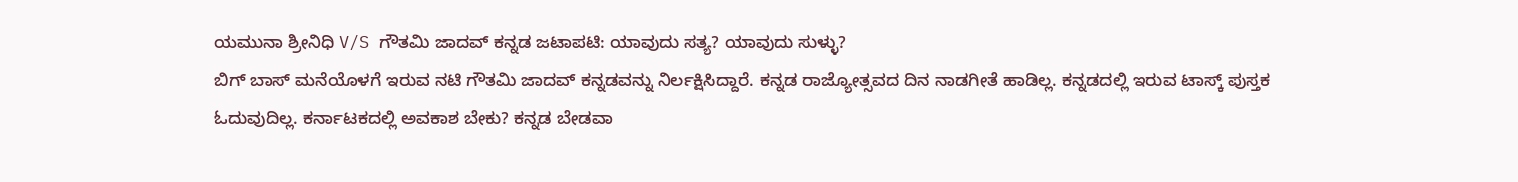ಯಮುನಾ ಶ್ರೀನಿಧಿ V/S ಗೌತಮಿ ಜಾದವ್ ಕನ್ನಡ ಜಟಾಪಟಿ: ಯಾವುದು ಸತ್ಯ? ಯಾವುದು ಸುಳ್ಳು?
ಬಿಗ್ ಬಾಸ್ ಮನೆಯೊಳಗೆ ಇರುವ ನಟಿ ಗೌತಮಿ ಜಾದವ್ ಕನ್ನಡವನ್ನು ನಿರ್ಲಕ್ಷಿಸಿದ್ದಾರೆ. ಕನ್ನಡ ರಾಜ್ಯೋತ್ಸವದ ದಿನ ನಾಡಗೀತೆ ಹಾಡಿಲ್ಲ. ಕನ್ನಡದಲ್ಲಿ ಇರುವ ಟಾಸ್ಕ್ ಪುಸ್ತಕ ಓದುವುದಿಲ್ಲ. ಕರ್ನಾಟಕದಲ್ಲಿ ಅವಕಾಶ ಬೇಕು? ಕನ್ನಡ ಬೇಡವಾ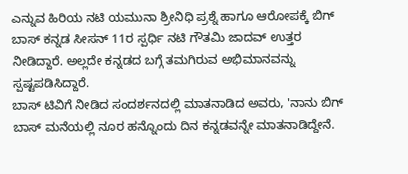ಎನ್ನುವ ಹಿರಿಯ ನಟಿ ಯಮುನಾ ಶ್ರೀನಿಧಿ ಪ್ರಶ್ನೆ ಹಾಗೂ ಆರೋಪಕ್ಕೆ ಬಿಗ್ ಬಾಸ್ ಕನ್ನಡ ಸೀಸನ್ 11ರ ಸ್ಪರ್ಧಿ ನಟಿ ಗೌತಮಿ ಜಾದವ್ ಉತ್ತರ ನೀಡಿದ್ದಾರೆ. ಅಲ್ಲದೇ ಕನ್ನಡದ ಬಗ್ಗೆ ತಮಗಿರುವ ಅಭಿಮಾನವನ್ನು ಸ್ಪಷ್ಟಪಡಿಸಿದ್ದಾರೆ.
ಬಾಸ್ ಟಿವಿಗೆ ನೀಡಿದ ಸಂದರ್ಶನದಲ್ಲಿ ಮಾತನಾಡಿದ ಅವರು, 'ನಾನು ಬಿಗ್ ಬಾಸ್ ಮನೆಯಲ್ಲಿ ನೂರ ಹನ್ನೊಂದು ದಿನ ಕನ್ನಡವನ್ನೇ ಮಾತನಾಡಿದ್ದೇನೆ.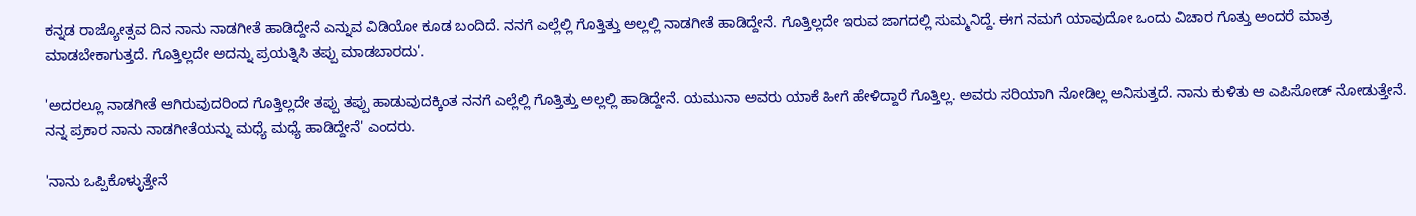ಕನ್ನಡ ರಾಜ್ಯೋತ್ಸವ ದಿನ ನಾನು ನಾಡಗೀತೆ ಹಾಡಿದ್ದೇನೆ ಎನ್ನುವ ವಿಡಿಯೋ ಕೂಡ ಬಂದಿದೆ. ನನಗೆ ಎಲ್ಲೆಲ್ಲಿ ಗೊತ್ತಿತ್ತು ಅಲ್ಲಲ್ಲಿ ನಾಡಗೀತೆ ಹಾಡಿದ್ದೇನೆ. ಗೊತ್ತಿಲ್ಲದೇ ಇರುವ ಜಾಗದಲ್ಲಿ ಸುಮ್ಮನಿದ್ದೆ. ಈಗ ನಮಗೆ ಯಾವುದೋ ಒಂದು ವಿಚಾರ ಗೊತ್ತು ಅಂದರೆ ಮಾತ್ರ ಮಾಡಬೇಕಾಗುತ್ತದೆ. ಗೊತ್ತಿಲ್ಲದೇ ಅದನ್ನು ಪ್ರಯತ್ನಿಸಿ ತಪ್ಪು ಮಾಡಬಾರದು'.

'ಅದರಲ್ಲೂ ನಾಡಗೀತೆ ಆಗಿರುವುದರಿಂದ ಗೊತ್ತಿಲ್ಲದೇ ತಪ್ಪು ತಪ್ಪು ಹಾಡುವುದಕ್ಕಿಂತ ನನಗೆ ಎಲ್ಲೆಲ್ಲಿ ಗೊತ್ತಿತ್ತು ಅಲ್ಲಲ್ಲಿ ಹಾಡಿದ್ದೇನೆ. ಯಮುನಾ ಅವರು ಯಾಕೆ ಹೀಗೆ ಹೇಳಿದ್ದಾರೆ ಗೊತ್ತಿಲ್ಲ. ಅವರು ಸರಿಯಾಗಿ ನೋಡಿಲ್ಲ ಅನಿಸುತ್ತದೆ. ನಾನು ಕುಳಿತು ಆ ಎಪಿಸೋಡ್ ನೋಡುತ್ತೇನೆ. ನನ್ನ ಪ್ರಕಾರ ನಾನು ನಾಡಗೀತೆಯನ್ನು ಮಧ್ಯೆ ಮಧ್ಯೆ ಹಾಡಿದ್ದೇನೆ' ಎಂದರು.

'ನಾನು ಒಪ್ಪಿಕೊಳ್ಳುತ್ತೇನೆ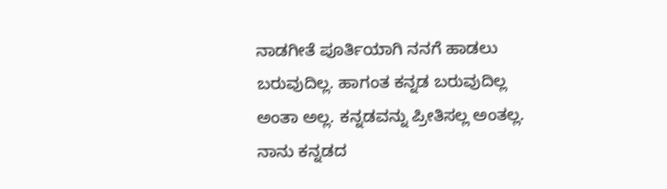ನಾಡಗೀತೆ ಪೂರ್ತಿಯಾಗಿ ನನಗೆ ಹಾಡಲು ಬರುವುದಿಲ್ಲ. ಹಾಗಂತ ಕನ್ನಡ ಬರುವುದಿಲ್ಲ ಅಂತಾ ಅಲ್ಲ. ಕನ್ನಡವನ್ನು ಪ್ರೀತಿಸಲ್ಲ ಅಂತಲ್ಲ. ನಾನು ಕನ್ನಡದ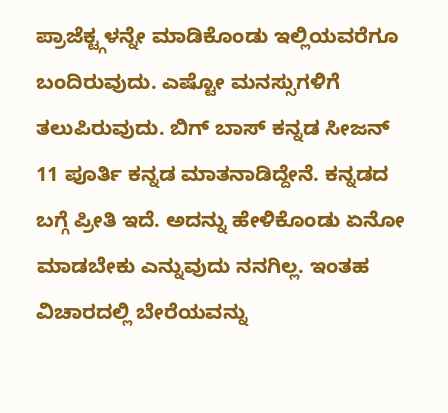ಪ್ರಾಜೆಕ್ಟ್ಗಳನ್ನೇ ಮಾಡಿಕೊಂಡು ಇಲ್ಲಿಯವರೆಗೂ ಬಂದಿರುವುದು. ಎಷ್ಟೋ ಮನಸ್ಸುಗಳಿಗೆ ತಲುಪಿರುವುದು. ಬಿಗ್ ಬಾಸ್ ಕನ್ನಡ ಸೀಜನ್ 11 ಪೂರ್ತಿ ಕನ್ನಡ ಮಾತನಾಡಿದ್ದೇನೆ. ಕನ್ನಡದ ಬಗ್ಗೆ ಪ್ರೀತಿ ಇದೆ. ಅದನ್ನು ಹೇಳಿಕೊಂಡು ಏನೋ ಮಾಡಬೇಕು ಎನ್ನುವುದು ನನಗಿಲ್ಲ. ಇಂತಹ ವಿಚಾರದಲ್ಲಿ ಬೇರೆಯವನ್ನು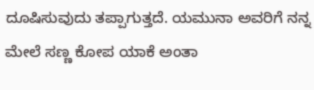ದೂಷಿಸುವುದು ತಪ್ಪಾಗುತ್ತದೆ. ಯಮುನಾ ಅವರಿಗೆ ನನ್ನ ಮೇಲೆ ಸಣ್ಣ ಕೋಪ ಯಾಕೆ ಅಂತಾ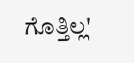ಗೊತ್ತಿಲ್ಲ'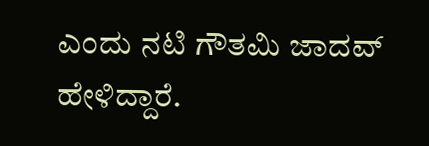ಎಂದು ನಟಿ ಗೌತಮಿ ಜಾದವ್ ಹೇಳಿದ್ದಾರೆ.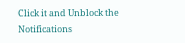Click it and Unblock the Notifications